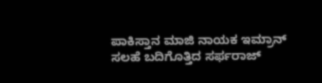ಪಾಕಿಸ್ತಾನ ಮಾಜಿ ನಾಯಕ ಇಮ್ರಾನ್ ಸಲಹೆ ಬದಿಗೊತ್ತಿದ ಸರ್ಫರಾಜ್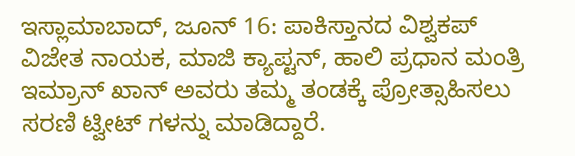ಇಸ್ಲಾಮಾಬಾದ್, ಜೂನ್ 16: ಪಾಕಿಸ್ತಾನದ ವಿಶ್ವಕಪ್ ವಿಜೇತ ನಾಯಕ, ಮಾಜಿ ಕ್ಯಾಪ್ಟನ್, ಹಾಲಿ ಪ್ರಧಾನ ಮಂತ್ರಿ ಇಮ್ರಾನ್ ಖಾನ್ ಅವರು ತಮ್ಮ ತಂಡಕ್ಕೆ ಪ್ರೋತ್ಸಾಹಿಸಲು ಸರಣಿ ಟ್ವೀಟ್ ಗಳನ್ನು ಮಾಡಿದ್ದಾರೆ.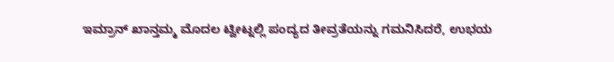ಇಮ್ರಾನ್ ಖಾನ್ತಮ್ಮ ಮೊದಲ ಟ್ವೀಟ್ನಲ್ಲಿ ಪಂದ್ಯದ ತೀವ್ರತೆಯನ್ನು ಗಮನಿಸಿದರೆ, ಉಭಯ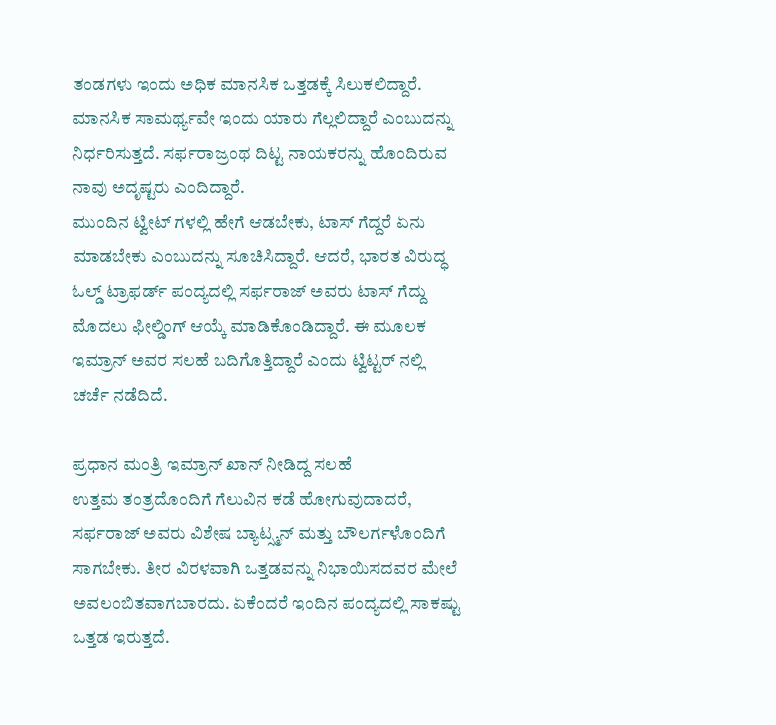ತಂಡಗಳು ಇಂದು ಅಧಿಕ ಮಾನಸಿಕ ಒತ್ತಡಕ್ಕೆ ಸಿಲುಕಲಿದ್ದಾರೆ. ಮಾನಸಿಕ ಸಾಮರ್ಥ್ಯವೇ ಇಂದು ಯಾರು ಗೆಲ್ಲಲಿದ್ದಾರೆ ಎಂಬುದನ್ನು ನಿರ್ಧರಿಸುತ್ತದೆ. ಸರ್ಫರಾಜ್ರಂಥ ದಿಟ್ಟ ನಾಯಕರನ್ನು ಹೊಂದಿರುವ ನಾವು ಅದೃಷ್ಟರು ಎಂದಿದ್ದಾರೆ.
ಮುಂದಿನ ಟ್ವೀಟ್ ಗಳಲ್ಲಿ ಹೇಗೆ ಆಡಬೇಕು, ಟಾಸ್ ಗೆದ್ದರೆ ಏನು ಮಾಡಬೇಕು ಎಂಬುದನ್ನು ಸೂಚಿಸಿದ್ದಾರೆ. ಆದರೆ, ಭಾರತ ವಿರುದ್ಧ ಓಲ್ಡ್ ಟ್ರಾಫರ್ಡ್ ಪಂದ್ಯದಲ್ಲಿ ಸರ್ಫರಾಜ್ ಅವರು ಟಾಸ್ ಗೆದ್ದು ಮೊದಲು ಫೀಲ್ಡಿಂಗ್ ಆಯ್ಕೆ ಮಾಡಿಕೊಂಡಿದ್ದಾರೆ. ಈ ಮೂಲಕ ಇಮ್ರಾನ್ ಅವರ ಸಲಹೆ ಬದಿಗೊತ್ತಿದ್ದಾರೆ ಎಂದು ಟ್ವಿಟ್ಟರ್ ನಲ್ಲಿ ಚರ್ಚೆ ನಡೆದಿದೆ.

ಪ್ರಧಾನ ಮಂತ್ರಿ ಇಮ್ರಾನ್ ಖಾನ್ ನೀಡಿದ್ದ ಸಲಹೆ
ಉತ್ತಮ ತಂತ್ರದೊಂದಿಗೆ ಗೆಲುವಿನ ಕಡೆ ಹೋಗುವುದಾದರೆ, ಸರ್ಫರಾಜ್ ಅವರು ವಿಶೇಷ ಬ್ಯಾಟ್ಸ್ಮನ್ ಮತ್ತು ಬೌಲರ್ಗಳೊಂದಿಗೆ ಸಾಗಬೇಕು. ತೀರ ವಿರಳವಾಗಿ ಒತ್ತಡವನ್ನು ನಿಭಾಯಿಸದವರ ಮೇಲೆ ಅವಲಂಬಿತವಾಗಬಾರದು. ಏಕೆಂದರೆ ಇಂದಿನ ಪಂದ್ಯದಲ್ಲಿ ಸಾಕಷ್ಟು ಒತ್ತಡ ಇರುತ್ತದೆ.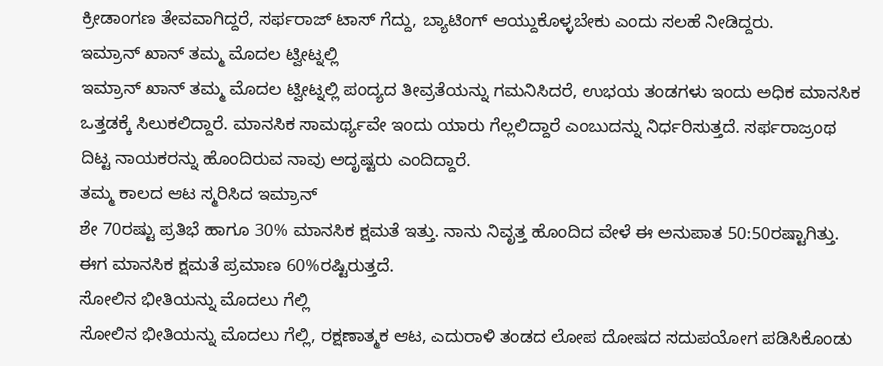ಕ್ರೀಡಾಂಗಣ ತೇವವಾಗಿದ್ದರೆ, ಸರ್ಫರಾಜ್ ಟಾಸ್ ಗೆದ್ದು, ಬ್ಯಾಟಿಂಗ್ ಆಯ್ದುಕೊಳ್ಳಬೇಕು ಎಂದು ಸಲಹೆ ನೀಡಿದ್ದರು.
ಇಮ್ರಾನ್ ಖಾನ್ ತಮ್ಮ ಮೊದಲ ಟ್ವೀಟ್ನಲ್ಲಿ
ಇಮ್ರಾನ್ ಖಾನ್ ತಮ್ಮ ಮೊದಲ ಟ್ವೀಟ್ನಲ್ಲಿ ಪಂದ್ಯದ ತೀವ್ರತೆಯನ್ನು ಗಮನಿಸಿದರೆ, ಉಭಯ ತಂಡಗಳು ಇಂದು ಅಧಿಕ ಮಾನಸಿಕ ಒತ್ತಡಕ್ಕೆ ಸಿಲುಕಲಿದ್ದಾರೆ. ಮಾನಸಿಕ ಸಾಮರ್ಥ್ಯವೇ ಇಂದು ಯಾರು ಗೆಲ್ಲಲಿದ್ದಾರೆ ಎಂಬುದನ್ನು ನಿರ್ಧರಿಸುತ್ತದೆ. ಸರ್ಫರಾಜ್ರಂಥ ದಿಟ್ಟ ನಾಯಕರನ್ನು ಹೊಂದಿರುವ ನಾವು ಅದೃಷ್ಟರು ಎಂದಿದ್ದಾರೆ.
ತಮ್ಮ ಕಾಲದ ಆಟ ಸ್ಮರಿಸಿದ ಇಮ್ರಾನ್
ಶೇ 70ರಷ್ಟು ಪ್ರತಿಭೆ ಹಾಗೂ 30% ಮಾನಸಿಕ ಕ್ಷಮತೆ ಇತ್ತು. ನಾನು ನಿವೃತ್ತ ಹೊಂದಿದ ವೇಳೆ ಈ ಅನುಪಾತ 50:50ರಷ್ಟಾಗಿತ್ತು. ಈಗ ಮಾನಸಿಕ ಕ್ಷಮತೆ ಪ್ರಮಾಣ 60%ರಷ್ಟಿರುತ್ತದೆ.
ಸೋಲಿನ ಭೀತಿಯನ್ನು ಮೊದಲು ಗೆಲ್ಲಿ
ಸೋಲಿನ ಭೀತಿಯನ್ನು ಮೊದಲು ಗೆಲ್ಲಿ, ರಕ್ಷಣಾತ್ಮಕ ಆಟ, ಎದುರಾಳಿ ತಂಡದ ಲೋಪ ದೋಷದ ಸದುಪಯೋಗ ಪಡಿಸಿಕೊಂಡು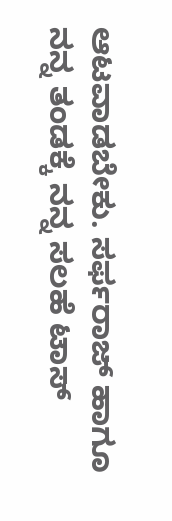ಆಟವಾಡಬೇಕು. ಸರ್ಫರಾಜ್ ಹಾಗೂ ನನ್ನ ತಂಡಕ್ಕೆ ನನ್ನ ಸಲಹೆ ಟಾಸ್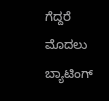ಗೆದ್ದರೆ ಮೊದಲು ಬ್ಯಾಟಿಂಗ್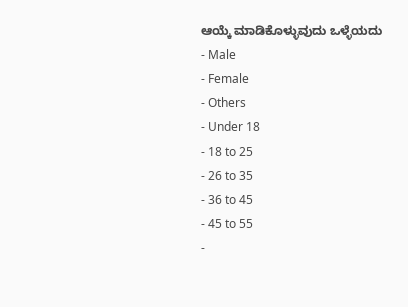ಆಯ್ಕೆ ಮಾಡಿಕೊಳ್ಳುವುದು ಒಳ್ಳೆಯದು
- Male
- Female
- Others
- Under 18
- 18 to 25
- 26 to 35
- 36 to 45
- 45 to 55
-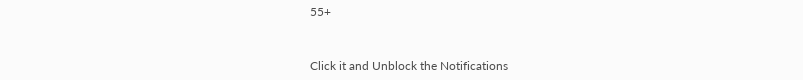55+


Click it and Unblock the Notifications